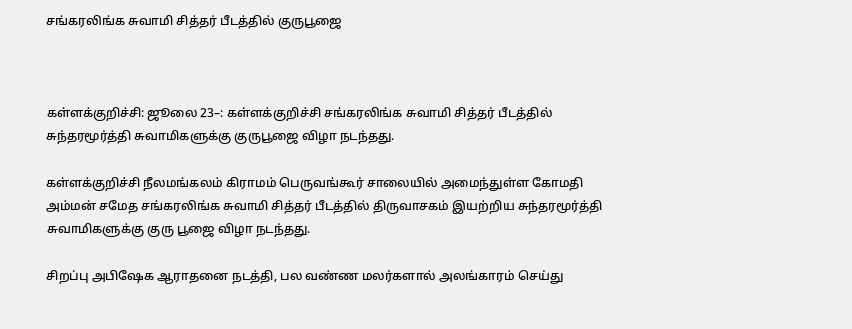சங்கரலிங்க சுவாமி சித்தர் பீடத்தில் குருபூஜை



கள்ளக்குறிச்சி: ஜூலை 23–: கள்ளக்குறிச்சி சங்கரலிங்க சுவாமி சித்தர் பீடத்தில் சுந்தரமூர்த்தி சுவாமிகளுக்கு குருபூஜை விழா நடந்தது.

கள்ளக்குறிச்சி நீலமங்கலம் கிராமம் பெருவங்கூர் சாலையில் அமைந்துள்ள கோமதி அம்மன் சமேத சங்கரலிங்க சுவாமி சித்தர் பீடத்தில் திருவாசகம் இயற்றிய சுந்தரமூர்த்தி சுவாமிகளுக்கு குரு பூஜை விழா நடந்தது.

சிறப்பு அபிஷேக ஆராதனை நடத்தி, பல வண்ண மலர்களால் அலங்காரம் செய்து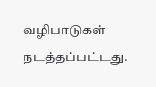வழிபாடுகள் நடத்தப்பட்டது.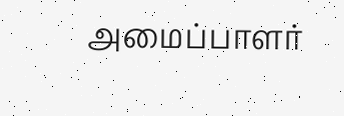அமைப்பாளர்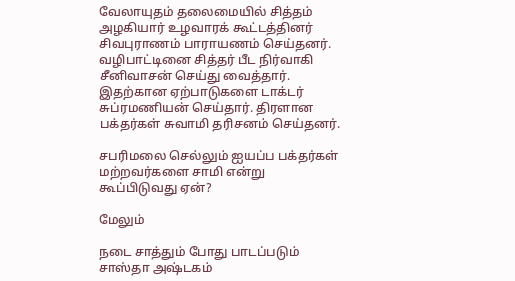வேலாயுதம் தலைமையில் சித்தம் அழகியார் உழவாரக் கூட்டத்தினர் சிவபுராணம் பாராயணம் செய்தனர். வழிபாட்டினை சித்தர் பீட நிர்வாகி சீனிவாசன் செய்து வைத்தார். இதற்கான ஏற்பாடுகளை டாக்டர் சுப்ரமணியன் செய்தார். திரளான பக்தர்கள் சுவாமி தரிசனம் செய்தனர்.

சபரிமலை செல்லும் ஐயப்ப பக்தர்கள் மற்றவர்களை சாமி என்று கூப்பிடுவது ஏன்?

மேலும்

நடை சாத்தும் போது பாடப்படும் சாஸ்தா அஷ்டகம்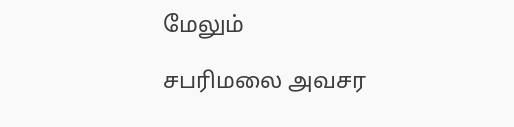மேலும்

சபரிமலை அவசர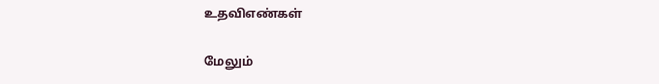உதவிஎண்கள்

மேலும்